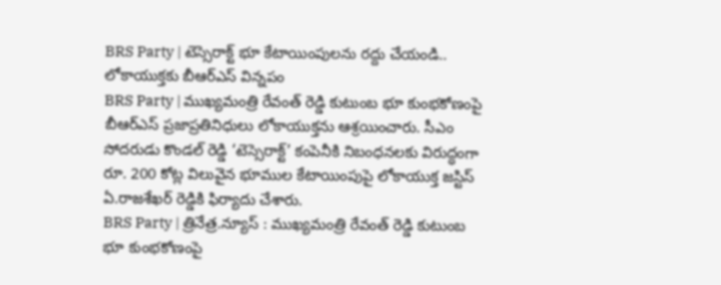BRS Party | టెస్సెరాక్ట్ భూ కేటాయింపులను రద్దు చేయండి.. లోకాయుక్తకు బీఆర్ఎస్ విన్నపం
BRS Party | ముఖ్యమంత్రి రేవంత్ రెడ్డి కుటుంబ భూ కుంభకోణంపై బీఆర్ఎస్ ప్రజాప్రతినిధులు లోకాయుక్తను ఆశ్రయించారు. సీఎం సోదరుడు కొండల్ రెడ్డి ‘టెస్సెరాక్ట్’ కంపెనీకి నిబంధనలకు విరుద్ధంగా రూ. 200 కోట్ల విలువైన భూముల కేటాయింపుపై లోకాయుక్త జస్టిస్ ఏ.రాజశేఖర్ రెడ్డికి ఫిర్యాదు చేశారు.
BRS Party | త్రినేత్ర.న్యూస్ : ముఖ్యమంత్రి రేవంత్ రెడ్డి కుటుంబ భూ కుంభకోణంపై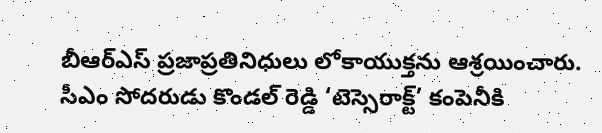బీఆర్ఎస్ ప్రజాప్రతినిధులు లోకాయుక్తను ఆశ్రయించారు. సీఎం సోదరుడు కొండల్ రెడ్డి ‘టెస్సెరాక్ట్’ కంపెనీకి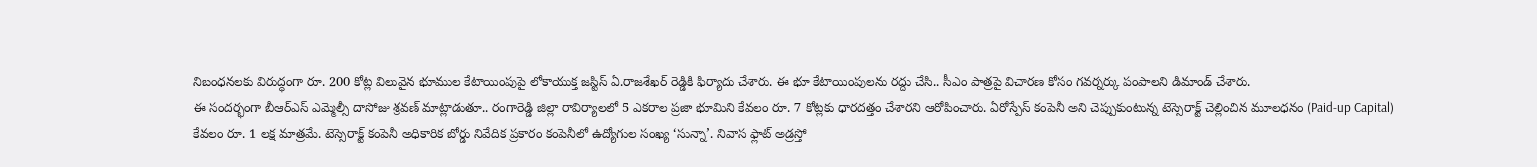నిబంధనలకు విరుద్ధంగా రూ. 200 కోట్ల విలువైన భూముల కేటాయింపుపై లోకాయుక్త జస్టిస్ ఏ.రాజశేఖర్ రెడ్డికి ఫిర్యాదు చేశారు. ఈ భూ కేటాయింపులను రద్దు చేసి.. సీఎం పాత్రపై విచారణ కోసం గవర్నర్కు పంపాలని డిమాండ్ చేశారు.
ఈ సందర్భంగా బీఆర్ఎస్ ఎమ్మెల్సీ దాసోజు శ్రవణ్ మాట్లాడుతూ.. రంగారెడ్డి జిల్లా రావిర్యాలలో 5 ఎకరాల ప్రజా భూమిని కేవలం రూ. 7 కోట్లకు ధారదత్తం చేశారని ఆరోపించారు. ఏరోస్పేస్ కంపెనీ అని చెప్పుకుంటున్న టెస్సెరాక్ట్ చెల్లించిన మూలధనం (Paid-up Capital) కేవలం రూ. 1 లక్ష మాత్రమే. టెస్సెరాక్ట్ కంపెనీ అధికారిక బోర్డు నివేదిక ప్రకారం కంపెనీలో ఉద్యోగుల సంఖ్య ‘సున్నా’. నివాస ఫ్లాట్ అడ్రస్తో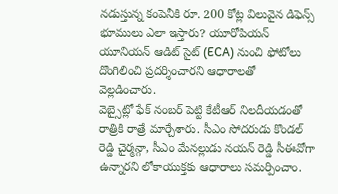నడుస్తున్న కంపెనీకి రూ. 200 కోట్ల విలువైన డిఫెన్స్ భూములు ఎలా ఇస్తారు? యూరోపియన్ యూనియన్ ఆడిట్ సైట్ (ECA) నుంచి ఫోటోలు దొంగిలించి ప్రదర్శించారని ఆధారాలతో వెల్లడించారు.
వెబ్సైట్లో ఫేక్ నంబర్ పెట్టి కేటీఆర్ నిలదీయడంతో రాత్రికి రాత్రే మార్చేశారు. సీఎం సోదరుడు కొండల్ రెడ్డి చైర్మన్గా, సీఎం మేనల్లుడు నయన్ రెడ్డి సీఈవోగా ఉన్నారని లోకాయుక్తకు ఆధారాలు సమర్పించాం.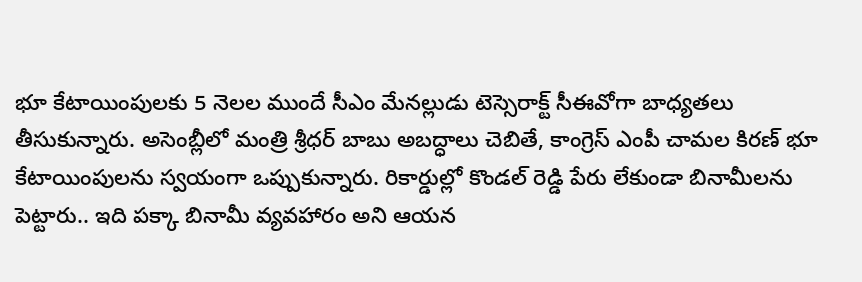భూ కేటాయింపులకు 5 నెలల ముందే సీఎం మేనల్లుడు టెస్సెరాక్ట్ సీఈవోగా బాధ్యతలు తీసుకున్నారు. అసెంబ్లీలో మంత్రి శ్రీధర్ బాబు అబద్ధాలు చెబితే, కాంగ్రెస్ ఎంపీ చామల కిరణ్ భూ కేటాయింపులను స్వయంగా ఒప్పుకున్నారు. రికార్డుల్లో కొండల్ రెడ్డి పేరు లేకుండా బినామీలను పెట్టారు.. ఇది పక్కా బినామీ వ్యవహారం అని ఆయన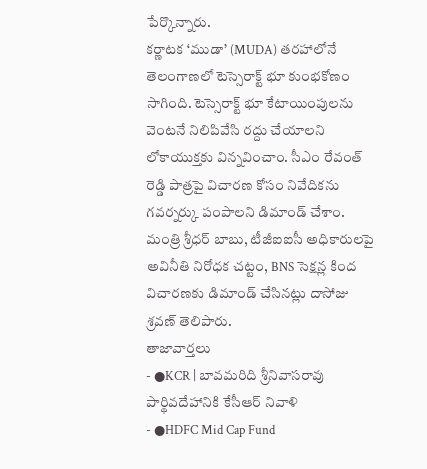పేర్కొన్నారు.
కర్ణాటక ‘ముడా’ (MUDA) తరహాలోనే తెలంగాణలో టెస్సెరాక్ట్ భూ కుంభకోణం సాగింది. టెస్సెరాక్ట్ భూ కేటాయింపులను వెంటనే నిలిపివేసి రద్దు చేయాలని లోకాయుక్తకు విన్నవించాం. సీఎం రేవంత్ రెడ్డి పాత్రపై విచారణ కోసం నివేదికను గవర్నర్కు పంపాలని డిమాండ్ చేశాం. మంత్రి శ్రీధర్ బాబు, టీజీఐఐసీ అధికారులపై అవినీతి నిరోధక చట్టం, BNS సెక్షన్ల కింద విచారణకు డిమాండ్ చేసినట్లు దాసోజు శ్రవణ్ తెలిపారు.
తాజావార్తలు
- ●KCR | బావమరిది శ్రీనివాసరావు పార్థివదేహానికి కేసీఆర్ నివాళి
- ●HDFC Mid Cap Fund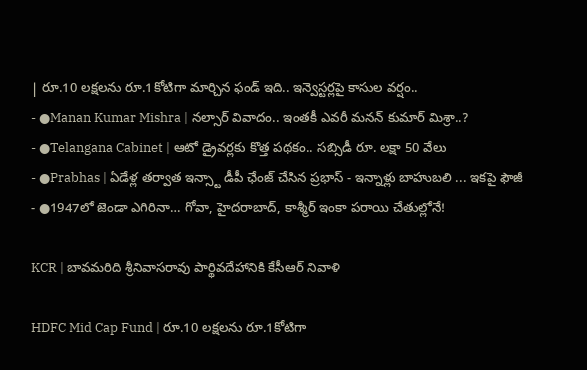| రూ.10 లక్షలను రూ.1కోటిగా మార్చిన ఫండ్ ఇది.. ఇన్వెస్టర్లపై కాసుల వర్షం..
- ●Manan Kumar Mishra | నల్సార్ వివాదం.. ఇంతకీ ఎవరీ మనన్ కుమార్ మిశ్రా..?
- ●Telangana Cabinet | ఆటో డ్రైవర్లకు కొత్త పథకం.. సబ్సిడీ రూ. లక్షా 50 వేలు
- ●Prabhas | ఏడేళ్ల తర్వాత ఇన్స్టా డీపీ ఛేంజ్ చేసిన ప్రభాస్ - ఇన్నాళ్లు బాహుబలి ... ఇకపై ఫౌజీ
- ●1947లో జెండా ఎగిరినా… గోవా, హైదరాబాద్, కాశ్మీర్ ఇంకా పరాయి చేతుల్లోనే!

KCR | బావమరిది శ్రీనివాసరావు పార్థివదేహానికి కేసీఆర్ నివాళి

HDFC Mid Cap Fund | రూ.10 లక్షలను రూ.1కోటిగా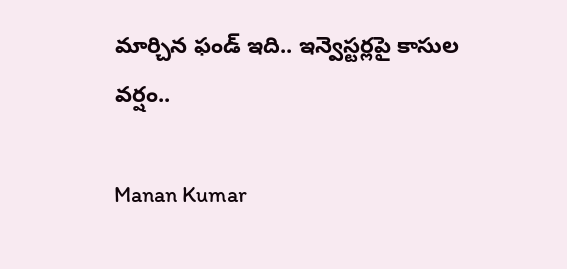మార్చిన ఫండ్ ఇది.. ఇన్వెస్టర్లపై కాసుల వర్షం..

Manan Kumar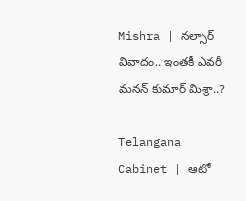Mishra | నల్సార్ వివాదం.. ఇంతకీ ఎవరీ మనన్ కుమార్ మిశ్రా..?

Telangana Cabinet | ఆటో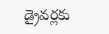డ్రైవర్లకు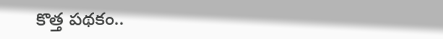కొత్త పథకం..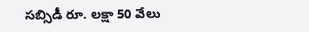సబ్సిడీ రూ. లక్షా 50 వేలు